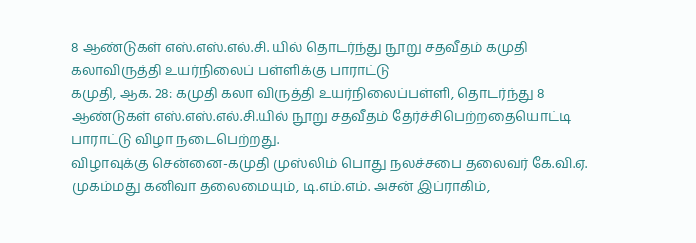8 ஆண்டுகள் எஸ்.எஸ்.எல்.சி. யில் தொடர்ந்து நூறு சதவீதம் கமுதி கலாவிருத்தி உயர்நிலைப் பள்ளிக்கு பாராட்டு
கமுதி, ஆக. 28: கமுதி கலா விருத்தி உயர்நிலைப்பள்ளி, தொடர்ந்து 8 ஆண்டுகள் எஸ்.எஸ்.எல்.சி.யில் நூறு சதவீதம் தேர்ச்சிபெற்றதையொட்டி பாராட்டு விழா நடைபெற்றது.
விழாவுக்கு சென்னை-கமுதி முஸ்லிம் பொது நலச்சபை தலைவர் கே.வி.ஏ. முகம்மது கனிவா தலைமையும், டி.எம்.எம். அசன் இப்ராகிம்,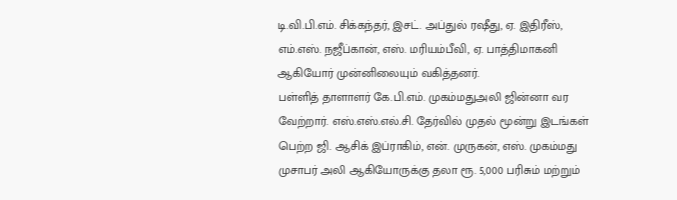டி.வி.பி.எம். சிக்கந்தர், இசட். அப்துல் ரஷீது, ஏ. இதிரீஸ், எம்.எஸ். நஜீப்கான், எஸ். மரியம்பீவி, ஏ. பாத்திமாகனி ஆகியோர் முன்னிலையும் வகித்தனர்.
பள்ளித் தாளாளர் கே.பி.எம். முகம்மதுஅலி ஜின்னா வர வேற்றார். எஸ்.எஸ்.எல்.சி. தேர்வில் முதல் மூன்று இடங்கள் பெற்ற ஜி. ஆசிக் இப்ராகிம், என். முருகன், எஸ். முகம்மது முசாபர் அலி ஆகியோருக்கு தலா ரூ. 5,000 பரிசும் மற்றும்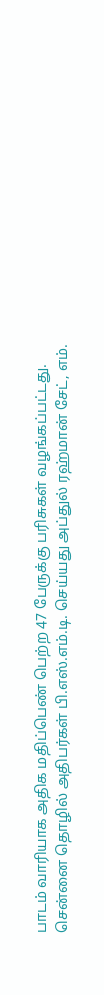பாடம் வாரியாக அதிக மதிப்பெண் பெற்ற 47 பேருக்கு பரிசுகள் வழங்கப்பட்டது.
சென்னை தொழில் அதிபர்கள் பி.எஸ்.எம்.டி. செய்யது அப்துல் ரஹ்மான் சேட், எம்.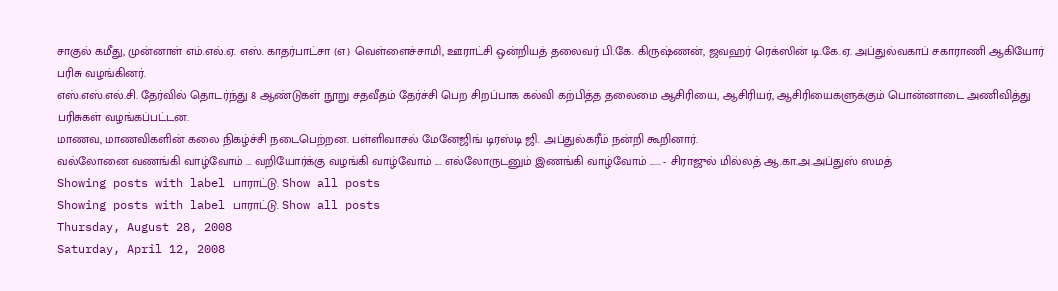சாகுல் கமீது, முன்னாள் எம்.எல்.ஏ. எஸ். காதர்பாட்சா (எ) வெள்ளைச்சாமி, ஊராட்சி ஒன்றியத் தலைவர் பி.கே. கிருஷ்ணன், ஜவஹர் ரெக்ஸின் டி.கே.ஏ. அப்துல்வகாப் சகாராணி ஆகியோர் பரிசு வழங்கினர்.
எஸ்.எஸ்.எல்.சி. தேர்வில் தொடர்ந்து 8 ஆண்டுகள் நூறு சதவீதம் தேர்ச்சி பெற சிறப்பாக கல்வி கற்பித்த தலைமை ஆசிரியை, ஆசிரியர், ஆசிரியைகளுக்கும் பொன்னாடை அணிவித்து பரிசுகள் வழங்கப்பட்டன.
மாணவ, மாணவிகளின் கலை நிகழ்ச்சி நடைபெற்றன. பள்ளிவாசல் மேனேஜிங் டிரஸ்டி ஜி. அப்துல்கரீம் நன்றி கூறினார்.
வல்லோனை வணங்கி வாழ்வோம் ... வறியோர்க்கு வழங்கி வாழ்வோம் .... எல்லோருடனும் இணங்கி வாழ்வோம் ...... - சிராஜுல் மில்லத் ஆ.கா.அ.அப்துஸ் ஸமத்
Showing posts with label பாராட்டு. Show all posts
Showing posts with label பாராட்டு. Show all posts
Thursday, August 28, 2008
Saturday, April 12, 2008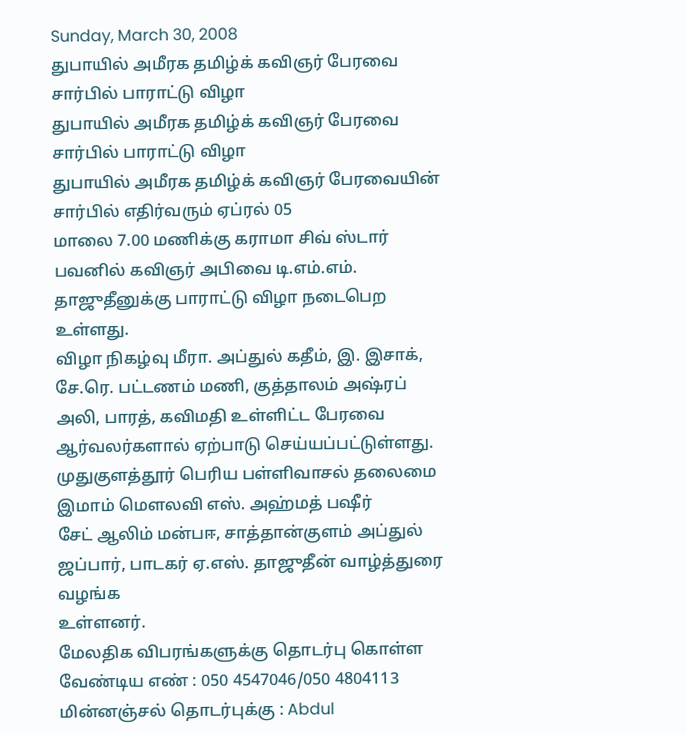Sunday, March 30, 2008
துபாயில் அமீரக தமிழ்க் கவிஞர் பேரவை சார்பில் பாராட்டு விழா
துபாயில் அமீரக தமிழ்க் கவிஞர் பேரவை சார்பில் பாராட்டு விழா
துபாயில் அமீரக தமிழ்க் கவிஞர் பேரவையின் சார்பில் எதிர்வரும் ஏப்ரல் 05
மாலை 7.00 மணிக்கு கராமா சிவ் ஸ்டார் பவனில் கவிஞர் அபிவை டி.எம்.எம்.
தாஜுதீனுக்கு பாராட்டு விழா நடைபெற உள்ளது.
விழா நிகழ்வு மீரா. அப்துல் கதீம், இ. இசாக், சே.ரெ. பட்டணம் மணி, குத்தாலம் அஷ்ரப் அலி, பாரத், கவிமதி உள்ளிட்ட பேரவை ஆர்வலர்களால் ஏற்பாடு செய்யப்பட்டுள்ளது.
முதுகுளத்தூர் பெரிய பள்ளிவாசல் தலைமை இமாம் மௌலவி எஸ். அஹ்மத் பஷீர்
சேட் ஆலிம் மன்பஈ, சாத்தான்குளம் அப்துல் ஜப்பார், பாடகர் ஏ.எஸ். தாஜுதீன் வாழ்த்துரை வழங்க
உள்ளனர்.
மேலதிக விபரங்களுக்கு தொடர்பு கொள்ள வேண்டிய எண் : 050 4547046/050 4804113
மின்னஞ்சல் தொடர்புக்கு : Abdul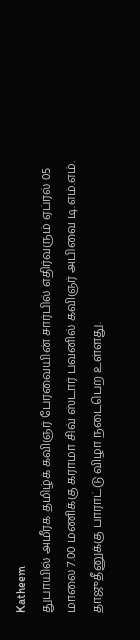Katheem
துபாயில் அமீரக தமிழ்க் கவிஞர் பேரவையின் சார்பில் எதிர்வரும் ஏப்ரல் 05
மாலை 7.00 மணிக்கு கராமா சிவ் ஸ்டார் பவனில் கவிஞர் அபிவை டி.எம்.எம்.
தாஜுதீனுக்கு பாராட்டு விழா நடைபெற உள்ளது.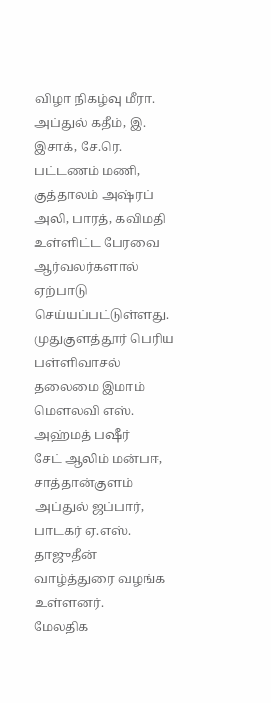விழா நிகழ்வு மீரா. அப்துல் கதீம், இ. இசாக், சே.ரெ. பட்டணம் மணி, குத்தாலம் அஷ்ரப் அலி, பாரத், கவிமதி உள்ளிட்ட பேரவை ஆர்வலர்களால் ஏற்பாடு செய்யப்பட்டுள்ளது.
முதுகுளத்தூர் பெரிய பள்ளிவாசல் தலைமை இமாம் மௌலவி எஸ். அஹ்மத் பஷீர்
சேட் ஆலிம் மன்பஈ, சாத்தான்குளம் அப்துல் ஜப்பார், பாடகர் ஏ.எஸ். தாஜுதீன் வாழ்த்துரை வழங்க
உள்ளனர்.
மேலதிக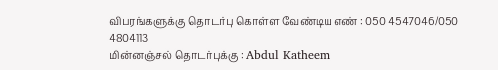விபரங்களுக்கு தொடர்பு கொள்ள வேண்டிய எண் : 050 4547046/050 4804113
மின்னஞ்சல் தொடர்புக்கு : Abdul Katheem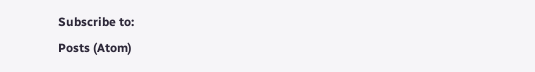Subscribe to:
Posts (Atom)